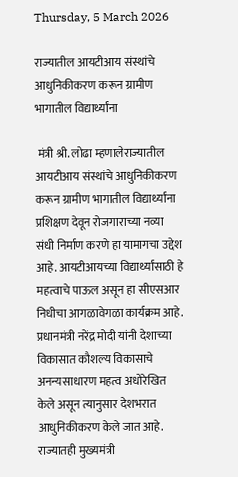Thursday, 5 March 2026

राज्यातील आयटीआय संस्थांचे आधुनिकीकरण करून ग्रामीण भागातील विद्यार्थ्यांना

 मंत्री श्री. लोढा म्हणालेराज्यातील आयटीआय संस्थांचे आधुनिकीकरण करून ग्रामीण भागातील विद्यार्थ्यांना प्रशिक्षण देवून रोजगाराच्या नव्या संधी निर्माण करणे हा यामागचा उद्देश आहे. आयटीआयच्या विद्यार्थ्यांसाठी हे महत्वाचे पाऊल असून हा सीएसआर निधीचा आगळावेगळा कार्यक्रम आहे. प्रधानमंत्री नरेंद्र मोदी यांनी देशाच्या विकासात कौशल्य विकासाचे अनन्यसाधारण महत्व अधोरेखित केले असून त्यानुसार देशभरात आधुनिकीकरण केले जात आहे. राज्यातही मुख्यमंत्री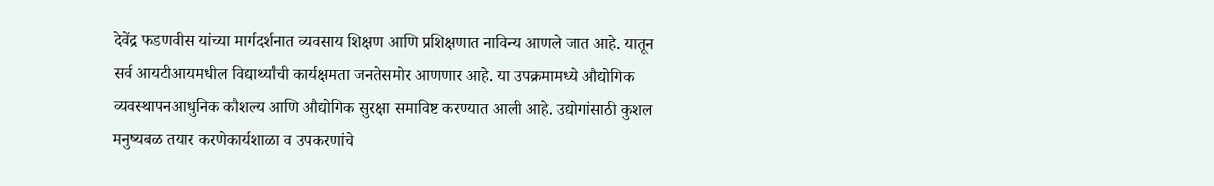देवेंद्र फडणवीस यांच्या मार्गदर्शनात व्यवसाय शिक्षण आणि प्रशिक्षणात नाविन्य आणले जात आहे. यातून सर्व आयटीआयमधील विद्यार्थ्यांची कार्यक्षमता जनतेसमोर आणणार आहे. या उपक्रमामध्ये औद्योगिक व्यवस्थापनआधुनिक कौशल्य आणि औद्योगिक सुरक्षा समाविष्ट करण्यात आली आहे. उद्योगांसाठी कुशल मनुष्यबळ तयार करणेकार्यशाळा व उपकरणांचे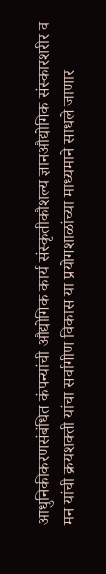आधुनिकीकरणसंबंधित कंपन्यांची औद्योगिक कार्य संस्कृतीकौशल्य ज्ञानऔद्योगिक संस्कारशरीर व मन यांची क्रयशक्ती यांचा सर्वागीण विकास या प्रयोगशाळांच्या माध्यमाने साधले जाणार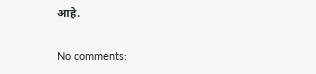आहे.

No comments: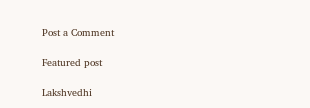Post a Comment

Featured post

Lakshvedhi